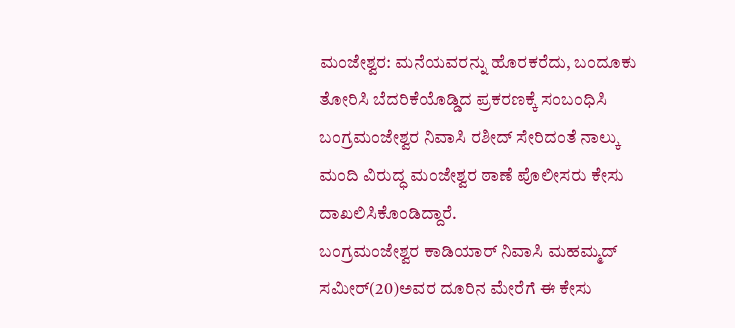ಮಂಜೇಶ್ವರ: ಮನೆಯವರನ್ನು ಹೊರಕರೆದು, ಬಂದೂಕು ತೋರಿಸಿ ಬೆದರಿಕೆಯೊಡ್ಡಿದ ಪ್ರಕರಣಕ್ಕೆ ಸಂಬಂಧಿಸಿ ಬಂಗ್ರಮಂಜೇಶ್ವರ ನಿವಾಸಿ ರಶೀದ್ ಸೇರಿದಂತೆ ನಾಲ್ಕು ಮಂದಿ ವಿರುದ್ಧ ಮಂಜೇಶ್ವರ ಠಾಣೆ ಪೊಲೀಸರು ಕೇಸು ದಾಖಲಿಸಿಕೊಂಡಿದ್ದಾರೆ.
ಬಂಗ್ರಮಂಜೇಶ್ವರ ಕಾಡಿಯಾರ್ ನಿವಾಸಿ ಮಹಮ್ಮದ್ ಸಮೀರ್(20)ಅವರ ದೂರಿನ ಮೇರೆಗೆ ಈ ಕೇಸು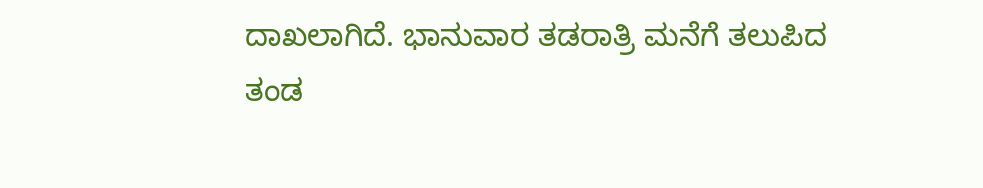ದಾಖಲಾಗಿದೆ. ಭಾನುವಾರ ತಡರಾತ್ರಿ ಮನೆಗೆ ತಲುಪಿದ ತಂಡ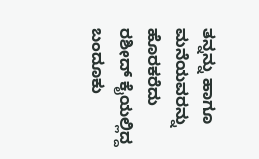ತನ್ನನ್ನು ಹಾಗೂ ಮನೆಯವರನ್ನು ಹೊರಕರೆದು ರಶೀದ್ ಕೈಯಲ್ಲಿದ್ದ ಬಂದೂಕು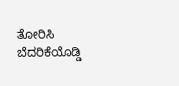ತೋರಿಸಿ ಬೆದರಿಕೆಯೊಡ್ಡಿ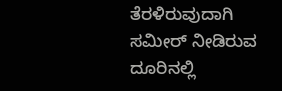ತೆರಳಿರುವುದಾಗಿ ಸಮೀರ್ ನೀಡಿರುವ ದೂರಿನಲ್ಲಿ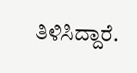ತಿಳಿಸಿದ್ದಾರೆ.